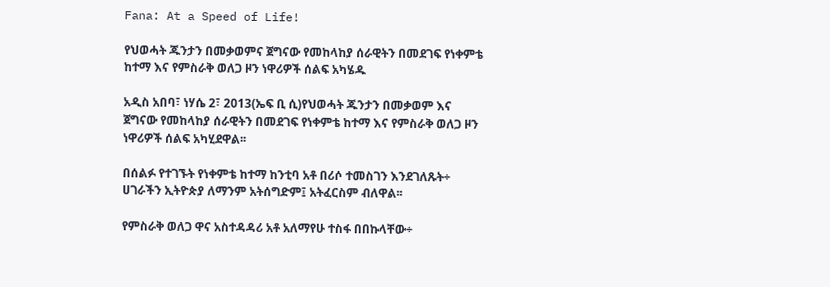Fana: At a Speed of Life!

የህወሓት ጁንታን በመቃወምና ጀግናው የመከላከያ ሰራዊትን በመደገፍ የነቀምቴ ከተማ እና የምስራቅ ወለጋ ዞን ነዋሪዎች ሰልፍ አካሄዱ

አዲስ አበባ፣ ነሃሴ 2፣ 2013(ኤፍ ቢ ሲ)የህወሓት ጁንታን በመቃወም እና ጀግናው የመከላከያ ሰራዊትን በመደገፍ የነቀምቴ ከተማ እና የምስራቅ ወለጋ ዞን ነዋሪዎች ሰልፍ አካሂደዋል፡፡

በሰልፉ የተገኙት የነቀምቴ ከተማ ከንቲባ አቶ በሪሶ ተመስገን እንደገለጹት÷ ሀገራችን ኢትዮጵያ ለማንም አትሰግድም፤ አትፈርስም ብለዋል፡፡

የምስራቅ ወለጋ ዋና አስተዳዳሪ አቶ አለማየሁ ተስፋ በበኩላቸው÷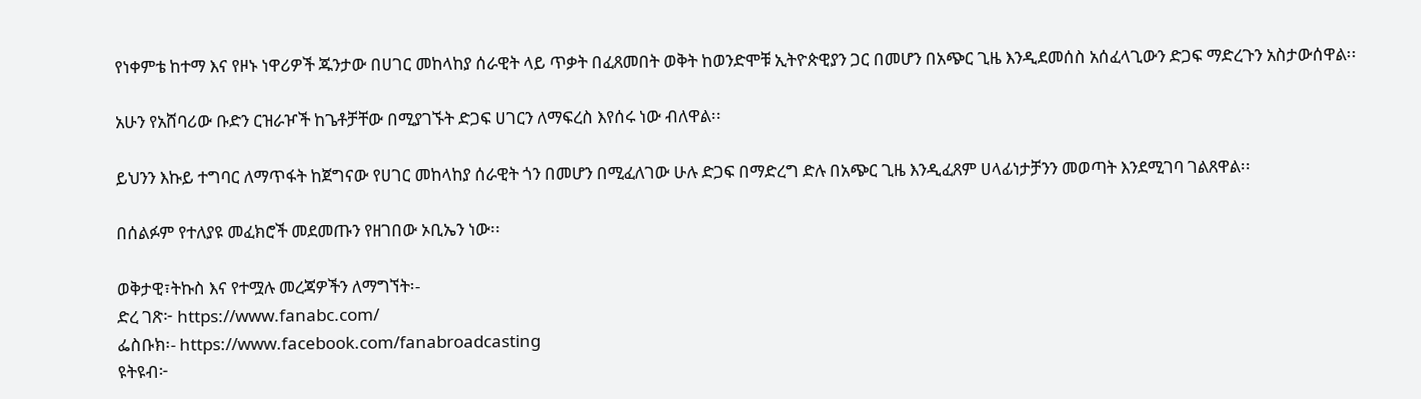የነቀምቴ ከተማ እና የዞኑ ነዋሪዎች ጁንታው በሀገር መከላከያ ሰራዊት ላይ ጥቃት በፈጸመበት ወቅት ከወንድሞቹ ኢትዮጵዊያን ጋር በመሆን በአጭር ጊዜ እንዲደመሰስ አሰፈላጊውን ድጋፍ ማድረጉን አስታውሰዋል፡፡

አሁን የአሸባሪው ቡድን ርዝራዦች ከጌቶቻቸው በሚያገኙት ድጋፍ ሀገርን ለማፍረስ እየሰሩ ነው ብለዋል፡፡

ይህንን እኩይ ተግባር ለማጥፋት ከጀግናው የሀገር መከላከያ ሰራዊት ጎን በመሆን በሚፈለገው ሁሉ ድጋፍ በማድረግ ድሉ በአጭር ጊዜ እንዲፈጸም ሀላፊነታቻንን መወጣት እንደሚገባ ገልጸዋል፡፡

በሰልፉም የተለያዩ መፈክሮች መደመጡን የዘገበው ኦቢኤን ነው፡፡

ወቅታዊ፣ትኩስ እና የተሟሉ መረጃዎችን ለማግኘት፡-
ድረ ገጽ፦ https://www.fanabc.com/
ፌስቡክ፡- https://www.facebook.com/fanabroadcasting
ዩትዩብ፦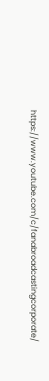https://www.youtube.com/c/fanabroadcastingcorporate/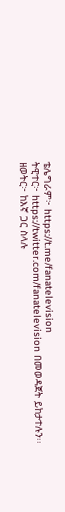ቴሌግራም፦ https://t.me/fanatelevision
ትዊተር፦ https://twitter.com/fanatelevision በመወዳጀት ይከታተሉን፡፡
ዘወትር፦ ከእኛ ጋር ስላሉ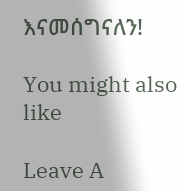እናመሰግናለን!

You might also like

Leave A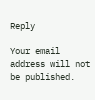Reply

Your email address will not be published.